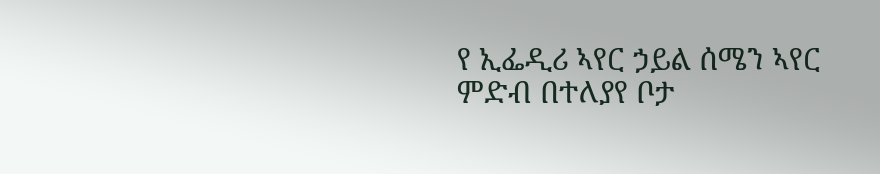የ ኢፌዲሪ ኣየር ኃይል ሰሜን ኣየር ምድብ በተለያየ ቦታ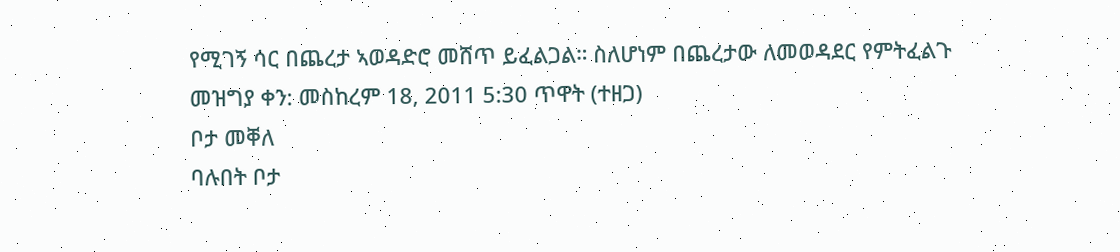የሚገኝ ሳር በጨረታ ኣወዳድሮ መሸጥ ይፈልጋል። ስለሆነም በጨረታው ለመወዳደር የምትፈልጉ
መዝግያ ቀን: መስከረም 18, 2011 5:30 ጥዋት (ተዘጋ)
ቦታ መቐለ
ባሉበት ቦታ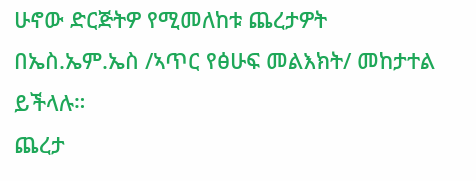ሁኖው ድርጅትዎ የሚመለከቱ ጨረታዎት በኤስ.ኤም.ኤስ /ኣጥር የፅሁፍ መልእክት/ መከታተል ይችላሉ።
ጨረታ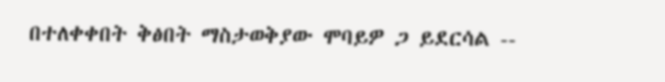በተለቀቀበት ቅፅበት ማስታወቅያው ሞባይዎ ጋ ይደርሳል --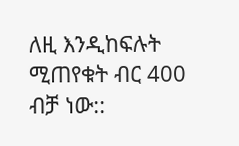ለዚ እንዲከፍሉት ሚጠየቁት ብር 400 ብቻ ነው::